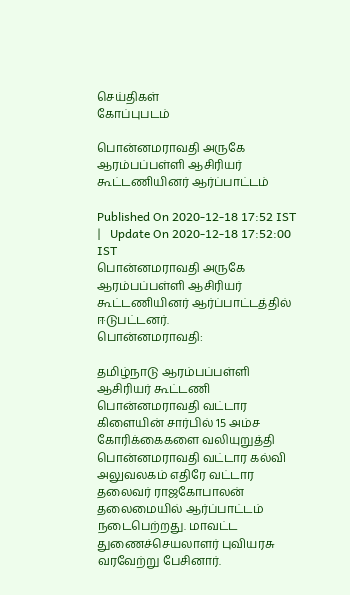செய்திகள்
கோப்புபடம்

பொன்னமராவதி அருகே ஆரம்பப்பள்ளி ஆசிரியர் கூட்டணியினர் ஆர்ப்பாட்டம்

Published On 2020-12-18 17:52 IST   |   Update On 2020-12-18 17:52:00 IST
பொன்னமராவதி அருகே ஆரம்பப்பள்ளி ஆசிரியர் கூட்டணியினர் ஆர்ப்பாட்டத்தில் ஈடுபட்டனர்.
பொன்னமராவதி:

தமிழ்நாடு ஆரம்பப்பள்ளி ஆசிரியர் கூட்டணி பொன்னமராவதி வட்டார கிளையின் சார்பில் 15 அம்ச கோரிக்கைகளை வலியுறுத்தி பொன்னமராவதி வட்டார கல்வி அலுவலகம் எதிரே வட்டார தலைவர் ராஜகோபாலன் தலைமையில் ஆர்ப்பாட்டம் நடைபெற்றது. மாவட்ட துணைச்செயலாளர் புவியரசு வரவேற்று பேசினார்.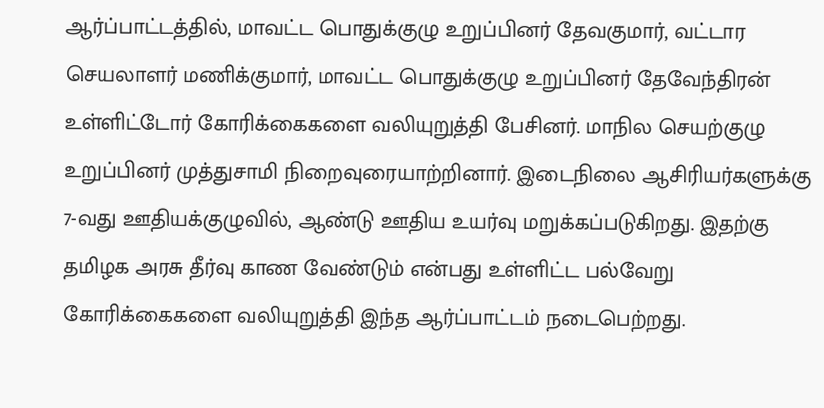ஆர்ப்பாட்டத்தில், மாவட்ட பொதுக்குழு உறுப்பினர் தேவகுமார், வட்டார செயலாளர் மணிக்குமார், மாவட்ட பொதுக்குழு உறுப்பினர் தேவேந்திரன் உள்ளிட்டோர் கோரிக்கைகளை வலியுறுத்தி பேசினர். மாநில செயற்குழு உறுப்பினர் முத்துசாமி நிறைவுரையாற்றினார். இடைநிலை ஆசிரியர்களுக்கு 7-வது ஊதியக்குழுவில், ஆண்டு ஊதிய உயர்வு மறுக்கப்படுகிறது. இதற்கு தமிழக அரசு தீர்வு காண வேண்டும் என்பது உள்ளிட்ட பல்வேறு கோரிக்கைகளை வலியுறுத்தி இந்த ஆர்ப்பாட்டம் நடைபெற்றது.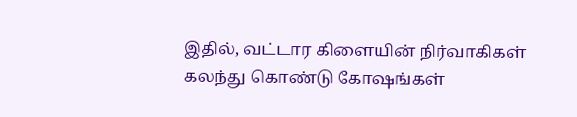இதில், வட்டார கிளையின் நிர்வாகிகள் கலந்து கொண்டு கோஷங்கள்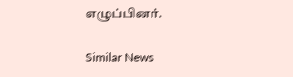எழுப்பினர்.

Similar News